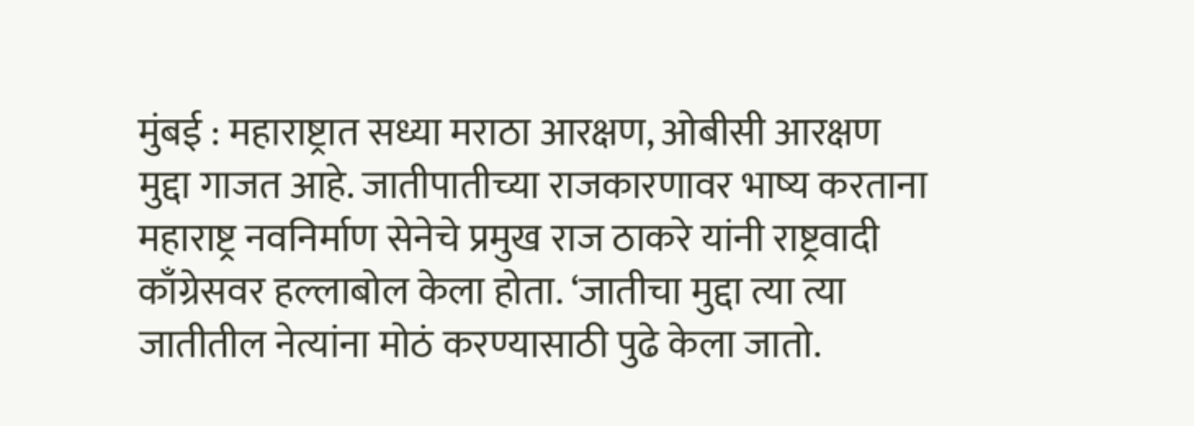मुंबई : महाराष्ट्रात सध्या मराठा आरक्षण, ओबीसी आरक्षण मुद्दा गाजत आहे. जातीपातीच्या राजकारणावर भाष्य करताना महाराष्ट्र नवनिर्माण सेनेचे प्रमुख राज ठाकरे यांनी राष्ट्रवादी काँग्रेसवर हल्लाबोल केला होता. ‘जातीचा मुद्दा त्या त्या जातीतील नेत्यांना मोठं करण्यासाठी पुढे केला जातो.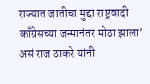राज्यात जातीचा मुद्दा राष्ट्रवादी काँग्रेसच्या जन्मानंतर मोठा झाला’ असं राज ठाकरे यांनी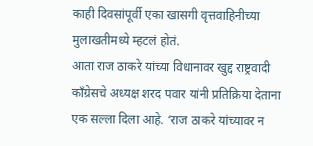काही दिवसांपूर्वी एका खासगी वृत्तवाहिनीच्या मुलाखतीमध्ये म्हटलं होतं.
आता राज ठाकरे यांच्या विधानावर खुद्द राष्ट्रवादी काँग्रेसचे अध्यक्ष शरद पवार यांनी प्रतिक्रिया देताना एक सल्ला दिला आहे. ‘राज ठाकरे यांच्यावर न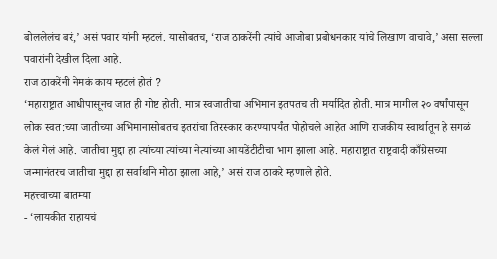बोललेलंच बरं,’ असं पवार यांनी म्हटलं. यासोबतच, ‘राज ठाकरेंनी त्यांचे आजोबा प्रबोधनकार यांचे लिखाण वाचावे,’ असा सल्ला पवारांनी देखील दिला आहे.
राज ठाकरेंनी नेमकं काय म्हटलं होतं ?
‘महाराष्ट्रात आधीपासूनच जात ही गोष्ट होती. मात्र स्वजातीचा अभिमान इतपतच ती मर्यादित होती. मात्र मागील २० वर्षांपासून लोक स्वत:च्या जातीच्या अभिमानासोबतच इतरांचा तिरस्कार करण्यापर्यंत पोहोचले आहेत आणि राजकीय स्वार्थातून हे सगळं केलं गेलं आहे. जातीचा मुद्दा हा त्यांच्या त्यांच्या नेत्यांच्या आयडेंटीटीचा भाग झाला आहे. महाराष्ट्रात राष्ट्रवादी काँग्रेसच्या जन्मानंतरच जातीचा मुद्दा हा सर्वार्थाने मोठा झाला आहे,’ असं राज ठाकरे म्हणाले होते.
महत्त्वाच्या बातम्या
- ‘लायकीत राहायचं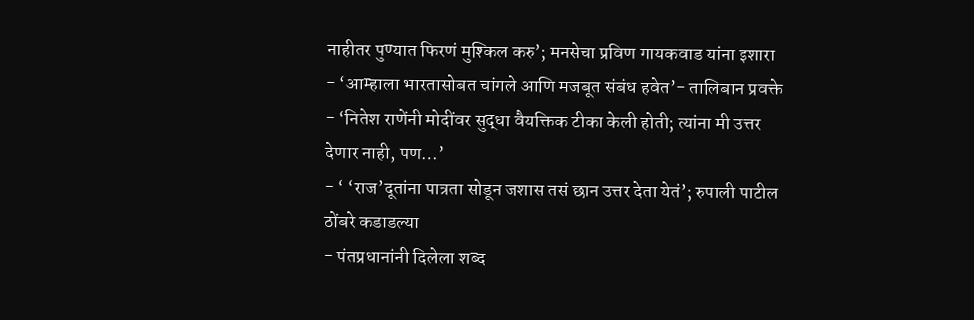नाहीतर पुण्यात फिरणं मुश्किल करु’; मनसेचा प्रविण गायकवाड यांना इशारा
- ‘आम्हाला भारतासोबत चांगले आणि मजबूत संबंध हवेत’- तालिबान प्रवक्ते
- ‘नितेश राणेंनी मोदींवर सुद्धा वैयक्तिक टीका केली होती; त्यांना मी उत्तर देणार नाही, पण…’
- ‘ ‘राज’दूतांना पात्रता सोडून जशास तसं छान उत्तर देता येतं’; रुपाली पाटील ठोंबरे कडाडल्या
- पंतप्रधानांनी दिलेला शब्द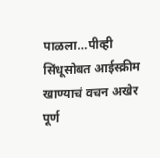पाळला…पीव्ही सिंधूसोबत आईस्क्रीम खाण्याचं वचन अखेर पूर्ण